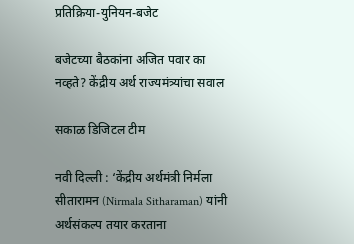प्रतिक्रिया-युनियन-बजेट

बजेटच्या बैठकांना अजित पवार का नव्हते? केंद्रीय अर्थ राज्यमंत्र्यांचा सवाल

सकाळ डिजिटल टीम

नवी दिल्ली : ‘केंद्रीय अर्थमंत्री निर्मला सीतारामन (Nirmala Sitharaman) यांनी अर्थसंकल्प तयार करताना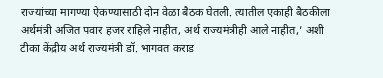राज्यांच्या मागण्या ऐकण्यासाठी दोन वेळा बैठक घेतली. त्यातील एकाही बैठकीला अर्थमंत्री अजित पवार हजर राहिले नाहीत, अर्थ राज्यमंत्रीही आले नाहीत,’ अशी टीका केंद्रीय अर्थ राज्यमंत्री डॉ. भागवत कराड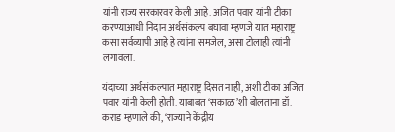यांनी राज्य सरकारवर केली आहे. अजित पवार यांनी टीका करण्याआधी निदान अर्थसंकल्प बघावा म्हणजे यात महाराष्ट्र कसा सर्वव्यापी आहे हे त्यांना समजेल, असा टोलाही त्यांनी लगावला.

यंदाच्या अर्थसंकल्पात महाराष्ट्र दिसत नाही, अशी टीका अजित पवार यांनी केली होती. याबाबत ‘सकाळ’शी बोलताना डॉ. कराड म्हणाले की, ‘राज्याने केंद्रीय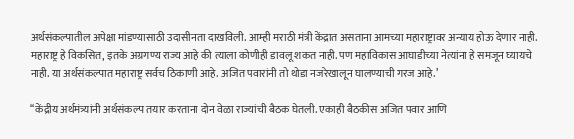अर्थसंकल्पातील अपेक्षा मांडण्यासाठी उदासीनता दाखविली. आम्ही मराठी मंत्री केंद्रात असताना आमच्या महाराष्ट्रावर अन्याय होऊ देणार नाही. महाराष्ट्र हे विकसित, इतके अग्रगण्य राज्य आहे की त्याला कोणीही डावलू शकत नाही. पण महाविकास आघाडीच्या नेत्यांना हे समजून घ्यायचे नाही. या अर्थसंकल्पात महाराष्ट्र सर्वच ठिकाणी आहे. अजित पवारांनी तो थोडा नजरेखालून घालण्याची गरज आहे.’

‘‘केंद्रीय अर्थमंत्र्यांनी अर्थसंकल्प तयार करताना दोन वेळा राज्यांची बैठक घेतली. एकाही बैठकीस अजित पवार आणि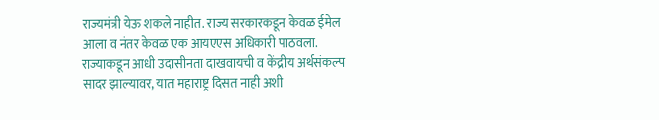राज्यमंत्री येऊ शकले नाहीत. राज्य सरकारकडून केवळ ईमेल आला व नंतर केवळ एक आयएएस अधिकारी पाठवला. राज्याकडून आधी उदासीनता दाखवायची व केंद्रीय अर्थसंकल्प सादर झाल्यावर, यात महाराष्ट्र दिसत नाही अशी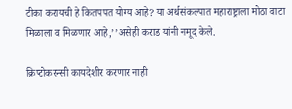टीका करायची हे कितपपत योग्य आहे? या अर्थसंकल्पात महाराष्ट्राला मोठा वाटा मिळाला व मिळणार आहे,’’असेही कराड यांनी नमूद केले.

क्रिप्टोकरन्सी कायदेशीर करणार नाही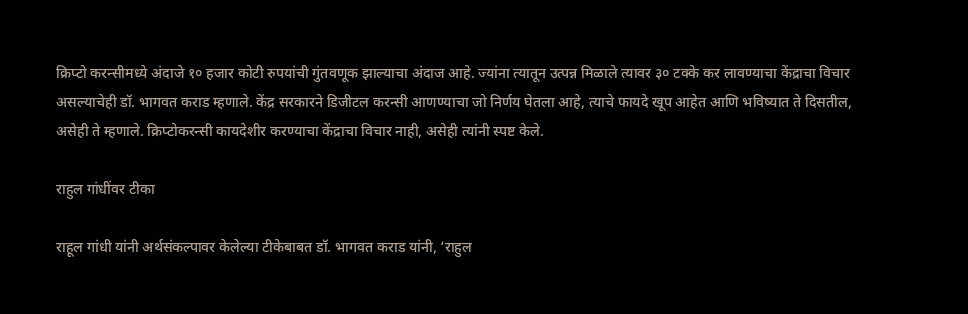क्रिप्टो करन्सीमध्ये अंदाजे १० हजार कोटी रुपयांची गुंतवणूक झाल्याचा अंदाज आहे. ज्यांना त्यातून उत्पन्न मिळाले त्यावर ३० टक्के कर लावण्याचा केंद्राचा विचार असल्याचेही डॉ. भागवत कराड म्हणाले. केंद्र सरकारने डिजीटल करन्सी आणण्याचा जो निर्णय घेतला आहे, त्याचे फायदे खूप आहेत आणि भविष्यात ते दिसतील, असेही ते म्हणाले. क्रिप्टोकरन्सी कायदेशीर करण्याचा केंद्राचा विचार नाही, असेही त्यांनी स्पष्ट केले.

राहुल गांधींवर टीका

राहूल गांधी यांनी अर्थसंकल्पावर केलेल्या टीकेबाबत डॉ. भागवत कराड यांनी, ‘राहुल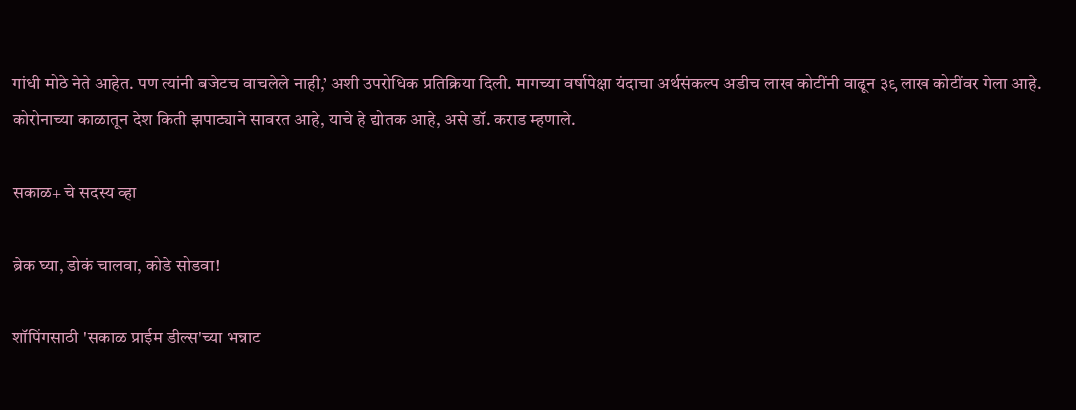गांधी मोठे नेते आहेत. पण त्यांनी बजेटच वाचलेले नाही,’ अशी उपरोधिक प्रतिक्रिया दिली. मागच्या वर्षापेक्षा यंदाचा अर्थसंकल्प अडीच लाख कोटींनी वाढून ३९ लाख कोटींवर गेला आहे. कोरोनाच्या काळातून देश किती झपाट्याने सावरत आहे, याचे हे द्योतक आहे, असे डॉ. कराड म्हणाले.

सकाळ+ चे सदस्य व्हा

ब्रेक घ्या, डोकं चालवा, कोडे सोडवा!

शॉपिंगसाठी 'सकाळ प्राईम डील्स'च्या भन्नाट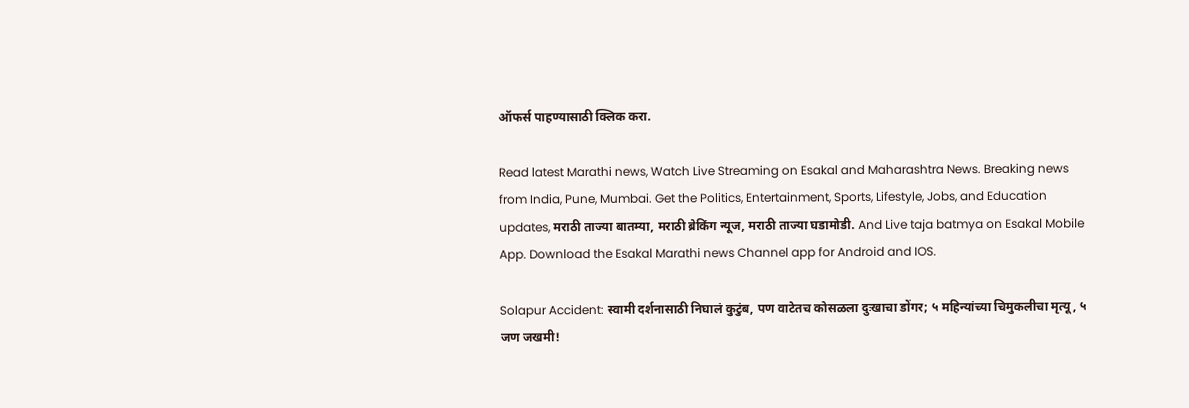ऑफर्स पाहण्यासाठी क्लिक करा.

Read latest Marathi news, Watch Live Streaming on Esakal and Maharashtra News. Breaking news from India, Pune, Mumbai. Get the Politics, Entertainment, Sports, Lifestyle, Jobs, and Education updates, मराठी ताज्या बातम्या, मराठी ब्रेकिंग न्यूज, मराठी ताज्या घडामोडी. And Live taja batmya on Esakal Mobile App. Download the Esakal Marathi news Channel app for Android and IOS.

Solapur Accident: स्वामी दर्शनासाठी निघालं कुटुंब, पण वाटेतच कोसळला दुःखाचा डोंगर; ५ महिन्यांच्या चिमुकलीचा मृत्यू, ५ जण जखमी!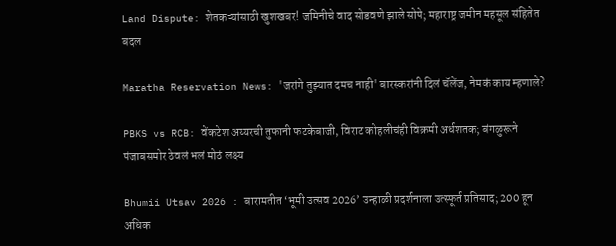Land Dispute: शेतकऱ्यांसाठी खुशखबर! जमिनीचे वाद सोडवणे झाले सोपे; महाराष्ट्र जमीन महसूल संहितेत बदल

Maratha Reservation News: 'जरांगे तुझ्यात दमच नाही' बारस्करांनी दिलं चॅलेंज, नेमकं काय म्हणाले?

PBKS vs RCB: वेंकटेश अय्यरची तुफानी फटकेबाजी, विराट कोहलीचंही विक्रमी अर्धशतक; बंगळुरूने पंजाबसमोर ठेवलं भलं मोठं लक्ष्य

Bhumii Utsav 2026 : बारामतीत ‘भूमी उत्सव 2026’ उन्हाळी प्रदर्शनाला उत्स्फूर्त प्रतिसाद; 200 हून अधिक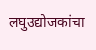लघुउद्योजकांचा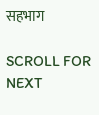सहभाग

SCROLL FOR NEXT